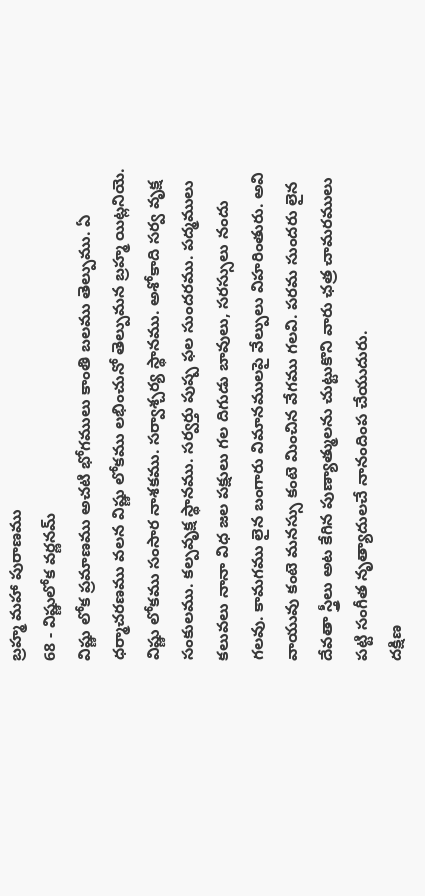బ్రహ్మ మహా పురాణము
68 - విష్ణులోక వర్ణనమ్
విష్ణు లోక ప్రమాణము అచటి భోగములు కాంతి బలము తెల్పుము. ఏ ధర్మాచరణము వలన విష్ణు లోకము లభించునో తెల్పుమన బ్రహ్మ యిట్లనియె.
విష్ణు లోకము సంసార నాశకము. సర్వాశ్చర్య స్థానము. అశోకాది సర్వ వృక్ష సంకులము. కల్పవృక్ష స్థానము. సర్వర్తు పుష్ప ఫల సుందరము. పద్మములు కలువలు నానా విధ జల పక్షులు గల దిగుడు బావులు, సరస్సులు నందు గలవు. కామగము లైన బంగారు విమానములపై వేల్పులు విహరింతురు. అవి వాయువు కంటె మనస్సు కంటె మించిన వేగము గలవి. పరమ సుందరు లైన దేవతా స్త్రీలు అట కేగిన పుణ్యాత్ములను చుట్టుకొని వారు ఛత్ర చామరములు పట్టి సంగీత నృత్యాదులచే నానందింప చేయుదురు.
దక్షిణ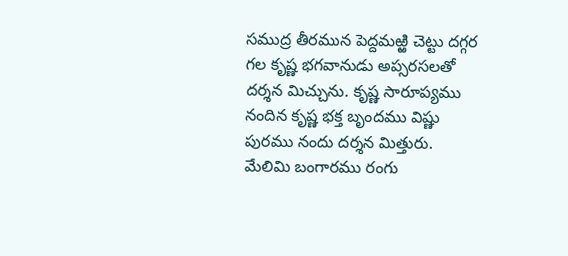సముద్ర తీరమున పెద్దమఱ్ఱి చెట్టు దగ్గర గల కృష్ణ భగవానుడు అప్సరసలతో దర్శన మిచ్చును. కృష్ణ సారూప్యము నందిన కృష్ణ భక్త బృందము విష్ణు పురము నందు దర్శన మిత్తురు.
మేలిమి బంగారము రంగు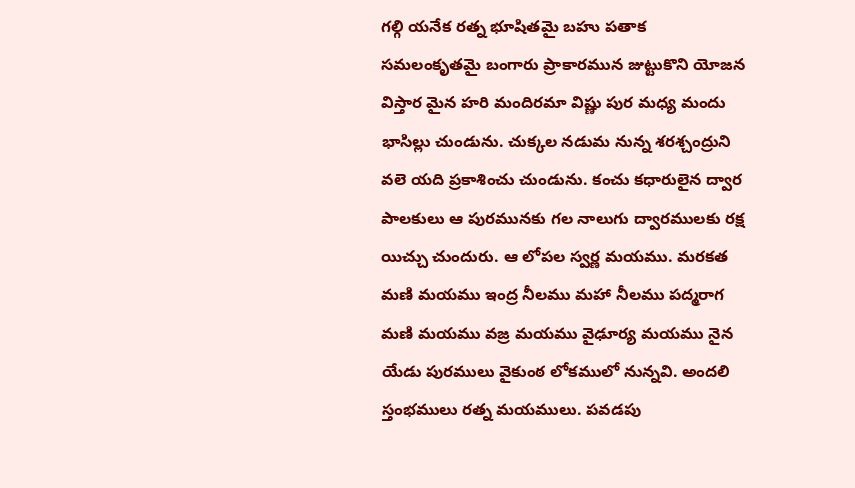గల్గి యనేక రత్న భూషితమై బహు పతాక సమలంకృతమై బంగారు ప్రాకారమున జుట్టుకొని యోజన విస్తార మైన హరి మందిరమా విష్ణు పుర మధ్య మందు భాసిల్లు చుండును. చుక్కల నడుమ నున్న శరశ్చంద్రుని వలె యది ప్రకాశించు చుండును. కంచు కధారులైన ద్వార పాలకులు ఆ పురమునకు గల నాలుగు ద్వారములకు రక్ష యిచ్చు చుందురు. ఆ లోపల స్వర్ణ మయము. మరకత మణి మయము ఇంద్ర నీలము మహా నీలము పద్మరాగ మణి మయము వజ్ర మయము వైఢూర్య మయము నైన యేడు పురములు వైకుంఠ లోకములో నున్నవి. అందలి స్తంభములు రత్న మయములు. పవడపు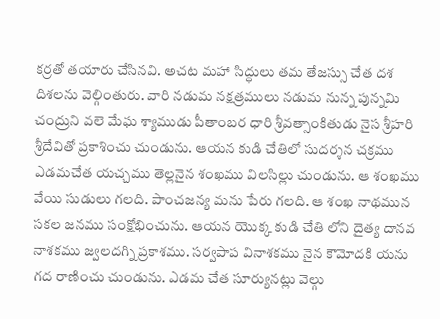కర్రతో తయారు చేసినవి. అచట మహా సిద్ధులు తమ తేజస్సు చేత దశ దిశలను వెల్గింతురు. వారి నడుమ నక్షత్రములు నడుమ నున్న పున్నమి చంద్రుని వలె మేఘ శ్యాముడు పీతాంబర ధారి శ్రీవత్సాంకితుడు నైస శ్రీహరి శ్రీదేవితో ప్రకాశించు చుండును. ఆయన కుడి చేతిలో సుదర్శన చక్రము ఎడమచేత యచ్చము తెల్లనైన శంఖము విలసిల్లు చుండును. ఆ శంఖము వేయి సుడులు గలది. పాంచజన్య మను పేరు గలది. ఆ శంఖ నాథమున సకల జనము సంక్షోభించును. ఆయన యొక్క కుడి చేతి లోని దైత్య దానవ నాశకము జ్వలదగ్ని ప్రకాశము. సర్వపాప వినాశకము నైన కౌమోదకి యను గద రాణించు చుండును. ఎడమ చేత సూర్యునట్లు వెల్గు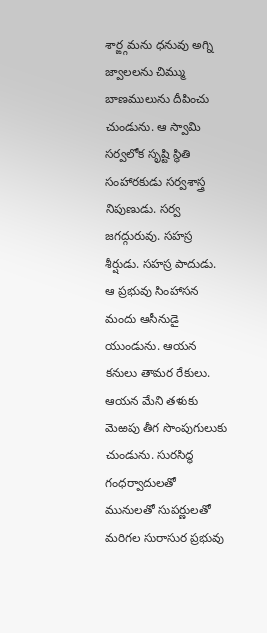శార్ఙ్గమను ధనువు అగ్ని జ్వాలలను చిమ్ము బాణములును దీపించు చుండును. ఆ స్వామి సర్వలోక సృష్టి స్థితి సంహారకుడు సర్వశాస్త్ర నిపుణుడు. సర్వ జగద్గురువు. సహస్ర శీర్షుడు. సహస్ర పాదుడు. ఆ ప్రభువు సింహాసన మందు ఆసీనుడై యుండును. ఆయన కనులు తామర రేకులు. ఆయన మేని తళుకు మెఱపు తీగ సొంపుగులుకు చుండును. సురసిద్ధ గంధర్వాదులతో మునులతో సుపర్ణులతో మరిగల సురాసుర ప్రభువు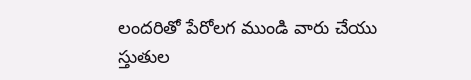లందరితో పేరోలగ ముండి వారు చేయు స్తుతుల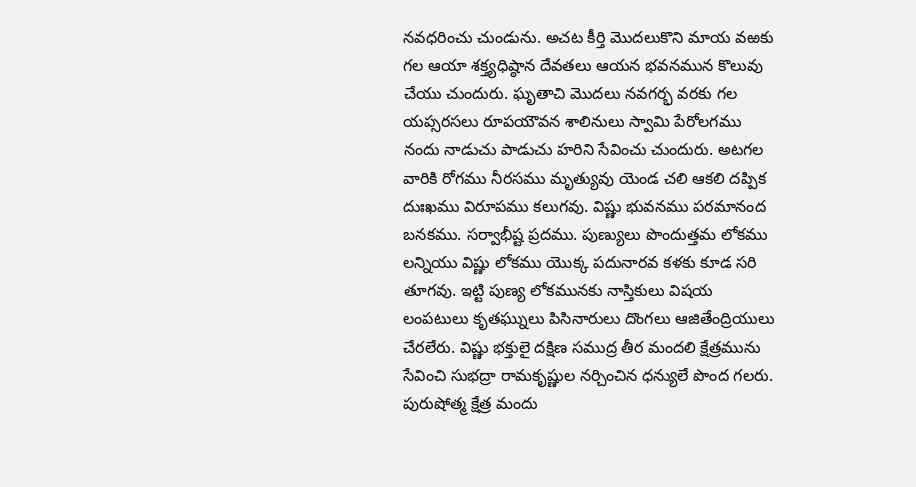నవధరించు చుండును. అచట కీర్తి మొదలుకొని మాయ వఱకు గల ఆయా శక్త్యధిష్ఠాన దేవతలు ఆయన భవనమున కొలువు చేయు చుందురు. ఘృతాచి మొదలు నవగర్భ వరకు గల యప్సరసలు రూపయౌవన శాలినులు స్వామి పేరోలగము నందు నాడుచు పాడుచు హరిని సేవించు చుందురు. అటగల వారికి రోగము నీరసము మృత్యువు యెండ చలి ఆకలి దప్పిక దుఃఖము విరూపము కలుగవు. విష్ణు భువనము పరమానంద బనకము. సర్వాభీష్ట ప్రదము. పుణ్యులు పొందుత్తమ లోకము లన్నియు విష్ణు లోకము యొక్క పదునారవ కళకు కూడ సరి తూగవు. ఇట్టి పుణ్య లోకమునకు నాస్తికులు విషయ లంపటులు కృతఘ్నులు పిసినారులు దొంగలు ఆజితేంద్రియులు చేరలేరు. విష్ణు భక్తులై దక్షిణ సముద్ర తీర మందలి క్షేత్రమును సేవించి సుభద్రా రామకృష్ణుల నర్చించిన ధన్యులే పొంద గలరు. పురుషోత్మ క్షేత్ర మందు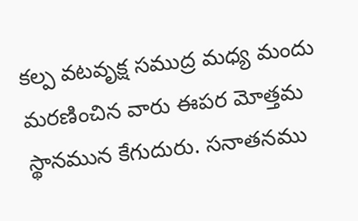కల్ప వటవృక్ష సముద్ర మధ్య మందు మరణించిన వారు ఈపర మోత్తమ స్థానమున కేగుదురు. సనాతనము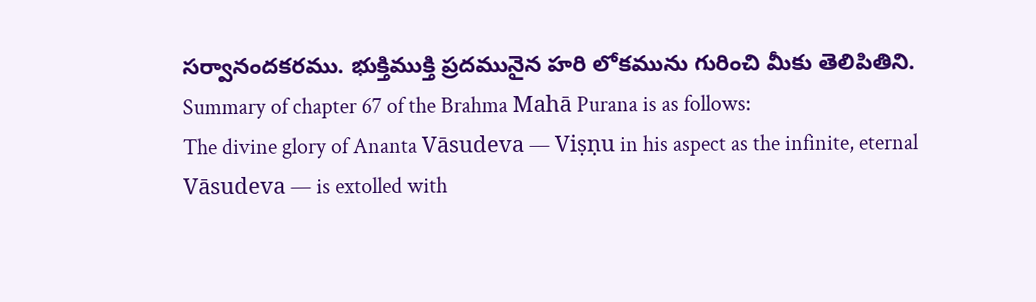సర్వానందకరము. భుక్తిముక్తి ప్రదమునైన హరి లోకమును గురించి మీకు తెలిపితిని.
Summary of chapter 67 of the Brahma Mahā Purana is as follows:
The divine glory of Ananta Vāsudeva — Viṣṇu in his aspect as the infinite, eternal Vāsudeva — is extolled with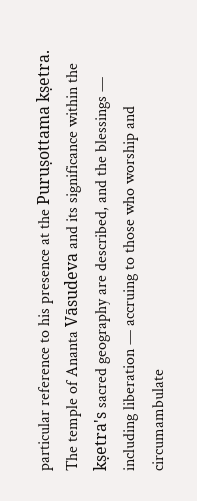particular reference to his presence at the Puruṣottama kṣetra. The temple of Ananta Vāsudeva and its significance within the kṣetra's sacred geography are described, and the blessings — including liberation — accruing to those who worship and circumambulate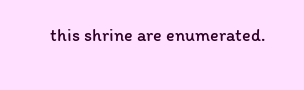this shrine are enumerated.